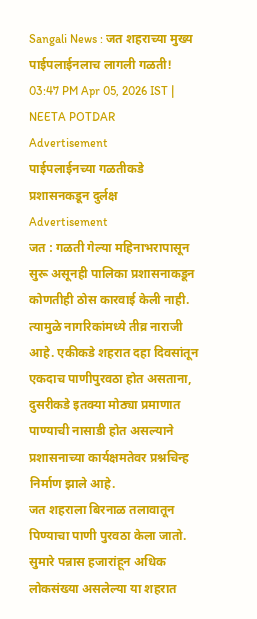Sangali News : जत शहराच्या मुख्य पाईपलाईनलाच लागली गळती!
03:47 PM Apr 05, 2026 IST | NEETA POTDAR
Advertisement
पाईपलाईनच्या गळतीकडे प्रशासनकडून दुर्लक्ष
Advertisement
जत : गळती गेल्या महिनाभरापासून सुरू असूनही पालिका प्रशासनाकडून कोणतीही ठोस कारवाई केली नाही. त्यामुळे नागरिकांमध्ये तीव्र नाराजी आहे. एकीकडे शहरात दहा दिवसांतून एकदाच पाणीपुरवठा होत असताना, दुसरीकडे इतक्या मोठ्या प्रमाणात पाण्याची नासाडी होत असल्याने प्रशासनाच्या कार्यक्षमतेवर प्रश्नचिन्ह निर्माण झाले आहे.
जत शहराला बिरनाळ तलावातून पिण्याचा पाणी पुरवठा केला जातो. सुमारे पन्नास हजारांहून अधिक लोकसंख्या असलेल्या या शहरात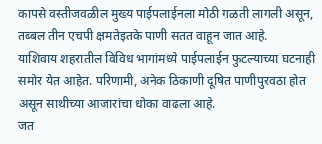कापसे वस्तीजवळील मुख्य पाईपलाईनला मोठी गळती लागली असून, तब्बल तीन एचपी क्षमतेइतके पाणी सतत वाहून जात आहे.
याशिवाय शहरातील विविध भागांमध्ये पाईपलाईन फुटल्याच्या घटनाही समोर येत आहेत. परिणामी, अनेक ठिकाणी दूषित पाणीपुरवठा होत असून साथीच्या आजारांचा धोका वाढला आहे.
जत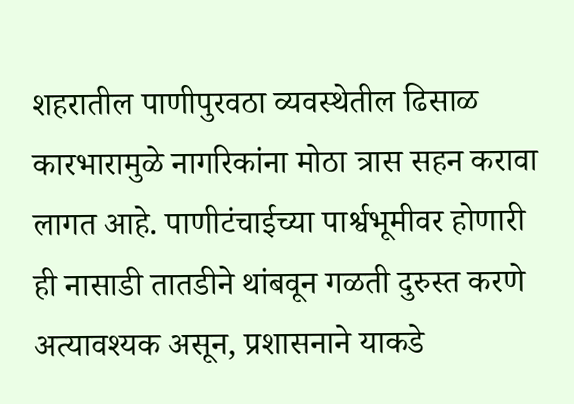शहरातील पाणीपुरवठा व्यवस्थेतील ढिसाळ कारभारामुळे नागरिकांना मोठा त्रास सहन करावा लागत आहे. पाणीटंचाईच्या पार्श्वभूमीवर होणारी ही नासाडी तातडीने थांबवून गळती दुरुस्त करणे अत्यावश्यक असून, प्रशासनाने याकडे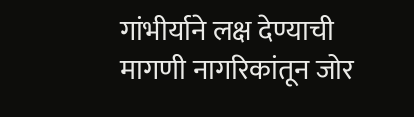गांभीर्याने लक्ष देण्याची मागणी नागरिकांतून जोर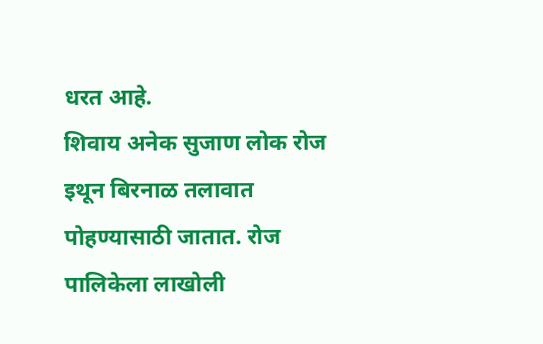धरत आहे.
शिवाय अनेक सुजाण लोक रोज इथून बिरनाळ तलावात पोहण्यासाठी जातात. रोज पालिकेला लाखोली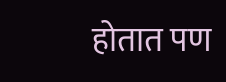होतात पण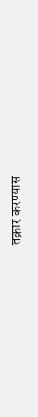तक्रार करण्यास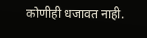कोणीही धजावत नाही.